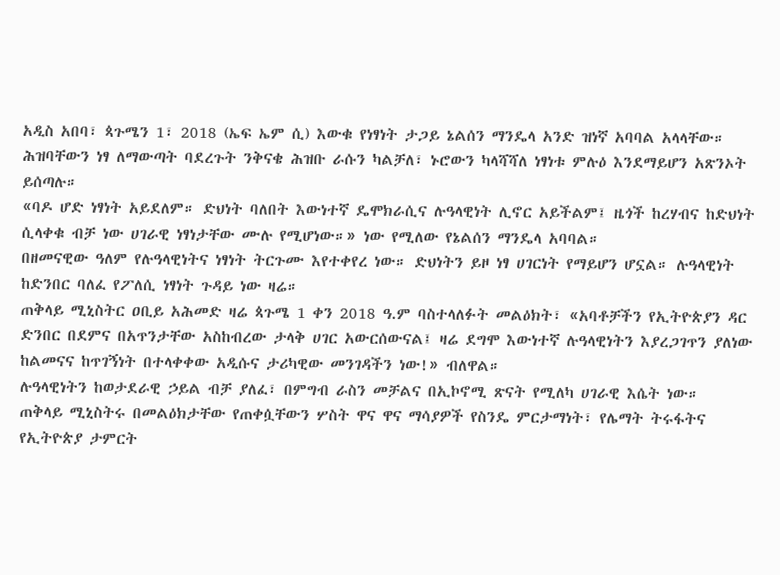አዲስ አበባ፣ ጳጉሜን 1፣ 2018 (ኤፍ ኤም ሲ) እውቁ የነፃነት ታጋይ ኔልሰን ማንዴላ አንድ ዝነኛ አባባል አላላቸው። ሕዝባቸውን ነፃ ለማውጣት ባደረጉት ንቅናቄ ሕዝቡ ራሱን ካልቻለ፣ ኑሮውን ካላሻሻለ ነፃነቱ ምሉዕ እንደማይሆን አጽንኦት ይሰጣሉ።
«ባዶ ሆድ ነፃነት አይደለም። ድህነት ባለበት እውነተኛ ዴሞክራሲና ሉዓላዊነት ሊኖር አይችልም፤ ዜጎች ከረሃብና ከድህነት ሲላቀቁ ብቻ ነው ሀገራዊ ነፃነታቸው ሙሉ የሚሆነው።» ነው የሚለው የኔልሰን ማንዴላ አባባል።
በዘመናዊው ዓለም የሉዓላዊነትና ነፃነት ትርጉሙ እየተቀየረ ነው። ድህነትን ይዞ ነፃ ሀገርነት የማይሆን ሆኗል። ሉዓላዊነት ከድንበር ባለፈ የፖለሲ ነፃነት ጉዳይ ነው ዛሬ።
ጠቅላይ ሚኒስትር ዐቢይ አሕመድ ዛሬ ጳጉሜ 1 ቀን 2018 ዓ.ም ባስተላለፉት መልዕክት፣ «አባቶቻችን የኢትዮጵያን ዳር ድንበር በደምና በአጥንታቸው አስከብረው ታላቅ ሀገር አውርሰውናል፤ ዛሬ ደግሞ እውነተኛ ሉዓላዊነትን እያረጋገጥን ያለነው ከልመናና ከጥገኝነት በተላቀቀው አዲሱና ታሪካዊው መንገዳችን ነው!» ብለዋል።
ሉዓላዊነትን ከወታደራዊ ኃይል ብቻ ያለፈ፣ በምግብ ራስን መቻልና በኢኮኖሚ ጽናት የሚለካ ሀገራዊ እሴት ነው።
ጠቅላይ ሚኒስትሩ በመልዕክታቸው የጠቀሷቸውን ሦስት ዋና ዋና ማሳያዎች የስንዴ ምርታማነት፣ የሌማት ትሩፋትና የኢትዮጵያ ታምርት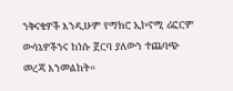ንቅናቄዎች እንዲሁም የማክሮ ኢኮኖሚ ሪፎርም ውሳኔዎችንና ከነሱ ጀርባ ያለውን ተጨባጭ መረጃ እንመልከት።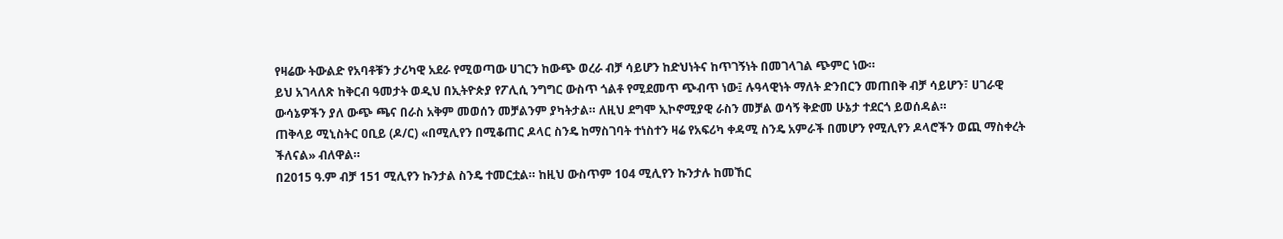የዛሬው ትውልድ የአባቶቹን ታሪካዊ አደራ የሚወጣው ሀገርን ከውጭ ወረራ ብቻ ሳይሆን ከድህነትና ከጥገኝነት በመገላገል ጭምር ነው።
ይህ አገላለጽ ከቅርብ ዓመታት ወዲህ በኢትዮጵያ የፖሊሲ ንግግር ውስጥ ጎልቶ የሚደመጥ ጭብጥ ነው፤ ሉዓላዊነት ማለት ድንበርን መጠበቅ ብቻ ሳይሆን፣ ሀገራዊ ውሳኔዎችን ያለ ውጭ ጫና በራስ አቅም መወሰን መቻልንም ያካትታል። ለዚህ ደግሞ ኢኮኖሚያዊ ራስን መቻል ወሳኝ ቅድመ ሁኔታ ተደርጎ ይወሰዳል።
ጠቅላይ ሚኒስትር ዐቢይ (ዶ/ር) «በሚሊየን በሚቆጠር ዶላር ስንዴ ከማስገባት ተነስተን ዛሬ የአፍሪካ ቀዳሚ ስንዴ አምራች በመሆን የሚሊየን ዶላሮችን ወጪ ማስቀረት ችለናል» ብለዋል።
በ2015 ዓ.ም ብቻ 151 ሚሊየን ኩንታል ስንዴ ተመርቷል። ከዚህ ውስጥም 104 ሚሊየን ኩንታሉ ከመኸር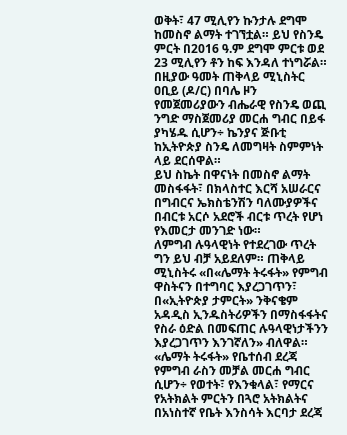ወቅት፣ 47 ሚሊየን ኩንታሉ ደግሞ ከመስኖ ልማት ተገኘቷል። ይህ የስንዴ ምርት በ2016 ዓ.ም ደግሞ ምርቱ ወደ 23 ሚሊየን ቶን ከፍ እንዳለ ተነግሯል።
በዚያው ዓመት ጠቅላይ ሚኒስትር ዐቢይ (ዶ/ር) በባሌ ዞን የመጀመሪያውን ብሔራዊ የስንዴ ወጪ ንግድ ማስጀመሪያ መርሐ ግብር በይፋ ያካሄዱ ሲሆን÷ ኬንያና ጅቡቲ ከኢትዮጵያ ስንዴ ለመግዛት ስምምነት ላይ ደርሰዋል።
ይህ ስኬት በዋናነት በመስኖ ልማት መስፋፋት፣ በክላስተር እርሻ አሠራርና በግብርና ኤክስቴንሽን ባለሙያዎችና በብርቱ አርሶ አደሮች ብርቱ ጥረት የሆነ የእመርታ መንገድ ነው።
ለምግብ ሉዓላዊነት የተደረገው ጥረት ግን ይህ ብቻ አይደለም። ጠቅላይ ሚኒስትሩ «በ«ሌማት ትሩፋት» የምግብ ዋስትናን በተግባር እያረጋገጥን፣ በ«ኢትዮጵያ ታምርት» ንቅናቄም አዳዲስ ኢንዱስትሪዎችን በማስፋፋትና የስራ ዕድል በመፍጠር ሉዓላዊነታችንን እያረጋገጥን እንገኛለን» ብለዋል።
«ሌማት ትሩፋት» የቤተሰብ ደረጃ የምግብ ራስን መቻል መርሐ ግብር ሲሆን÷ የወተት፣ የእንቁላል፣ የማርና የአትክልት ምርትን በጓሮ አትክልትና በአነስተኛ የቤት እንስሳት እርባታ ደረጃ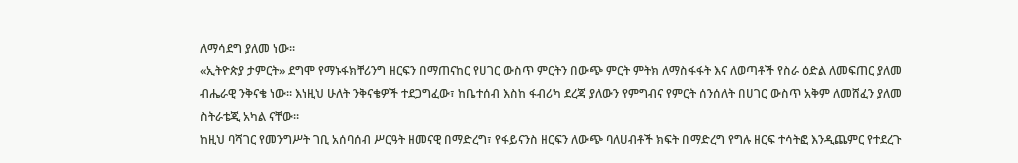ለማሳደግ ያለመ ነው።
«ኢትዮጵያ ታምርት» ደግሞ የማኑፋክቸሪንግ ዘርፍን በማጠናከር የሀገር ውስጥ ምርትን በውጭ ምርት ምትክ ለማስፋፋት እና ለወጣቶች የስራ ዕድል ለመፍጠር ያለመ ብሔራዊ ንቅናቄ ነው። እነዚህ ሁለት ንቅናቄዎች ተደጋግፈው፣ ከቤተሰብ እስከ ፋብሪካ ደረጃ ያለውን የምግብና የምርት ሰንሰለት በሀገር ውስጥ አቅም ለመሸፈን ያለመ ስትራቴጂ አካል ናቸው።
ከዚህ ባሻገር የመንግሥት ገቢ አሰባሰብ ሥርዓት ዘመናዊ በማድረግ፣ የፋይናንስ ዘርፍን ለውጭ ባለሀብቶች ክፍት በማድረግ የግሉ ዘርፍ ተሳትፎ እንዲጨምር የተደረጉ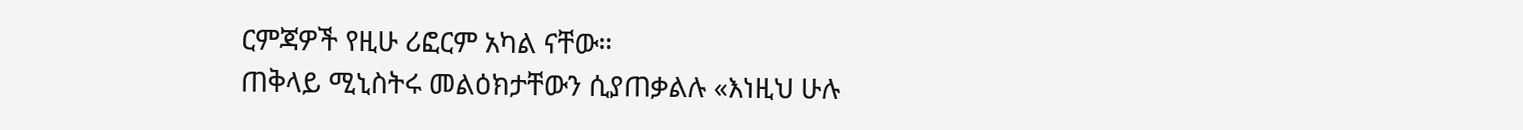ርምጃዎች የዚሁ ሪፎርም አካል ናቸው።
ጠቅላይ ሚኒስትሩ መልዕክታቸውን ሲያጠቃልሉ «እነዚህ ሁሉ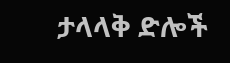ታላላቅ ድሎች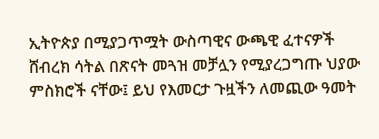ኢትዮጵያ በሚያጋጥሟት ውስጣዊና ውጫዊ ፈተናዎች ሸብረክ ሳትል በጽናት መጓዝ መቻሏን የሚያረጋግጡ ህያው ምስክሮች ናቸው፤ ይህ የእመርታ ጉዟችን ለመጪው ዓመት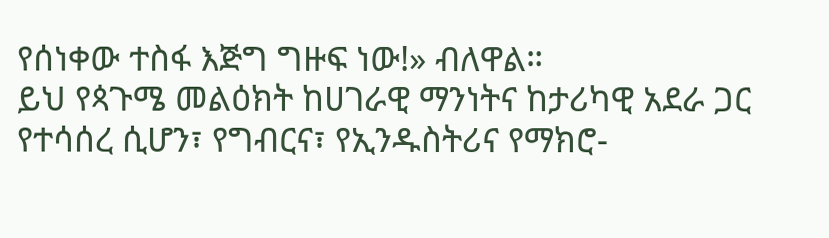የሰነቀው ተስፋ እጅግ ግዙፍ ነው!» ብለዋል።
ይህ የጳጉሜ መልዕክት ከሀገራዊ ማንነትና ከታሪካዊ አደራ ጋር የተሳሰረ ሲሆን፣ የግብርና፣ የኢንዱስትሪና የማክሮ-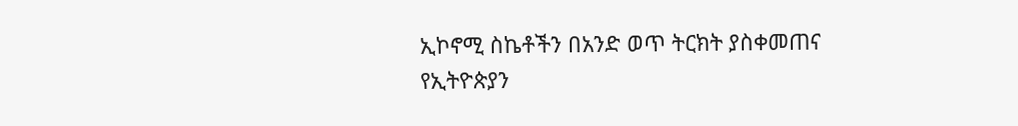ኢኮኖሚ ስኬቶችን በአንድ ወጥ ትርክት ያስቀመጠና የኢትዮጵያን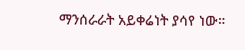ማንሰራራት አይቀሬነት ያሳየ ነው።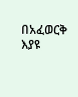በአፈወርቅ እያዩ